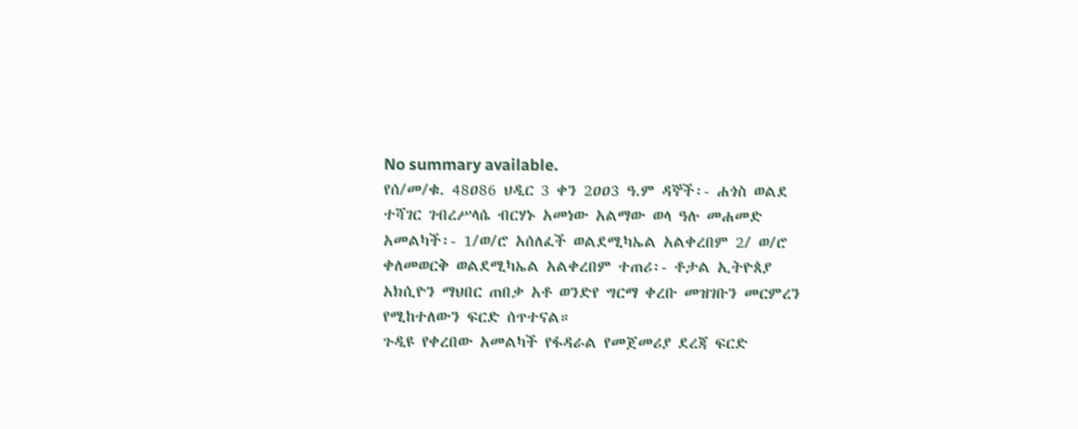No summary available.
የሰ/መ/ቁ. 48ዐ86 ህዲር 3 ቀን 2ዐዐ3 ዓ.ም ዳኞች፡- ሐጎስ ወልደ ተሻገር ገብረሥላሴ ብርሃኑ አመነው አልማው ወላ ዓሉ መሐመድ አመልካች፡- 1/ወ/ሮ አሰለፈች ወልደሚካኤል አልቀረበም 2/ ወ/ሮ ቀለመወርቅ ወልደሚካኤል አልቀረበም ተጠሪ፡- ቶታል ኢትዮጰያ አክሲዮን ማህበር ጠበቃ አቶ ወንድየ ግርማ ቀረቡ መዝገቡን መርምረን የሚከተለውን ፍርድ ሰጥተናል።
ጉዲዩ የቀረበው አመልካች የፋዳራል የመጀመሪያ ደረጃ ፍርድ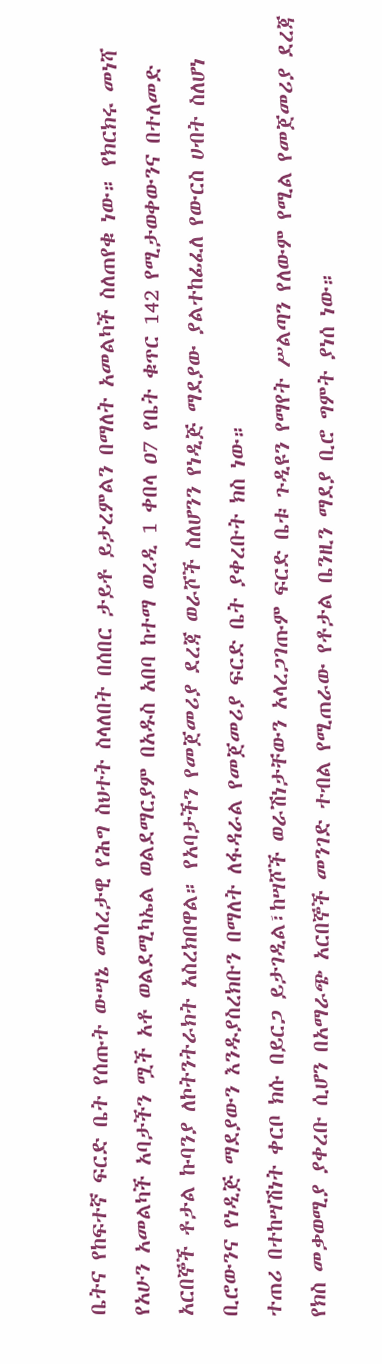ቤትና የከፍተኛ ፍርድ ቤት የሰጡት ውሣኔ መሰረታዊ የሕግ ስህተት ስላለበት በሰበር ታይቶ ይታረምልን በማለት አመልካች ስለጠየቁ ነው። የክርክሩ መነሻ የአሁን አመልካች አባታችን ሟች አቶ ወልደሚካኤል ወልደማርያም በአዱስ አበባ ከተማ ወረዲ 1 ቀበላ ዐ7 የቤት ቁጥር 142 የሚታወቀውንና በተለመድ አርበኞች ቶታል ኩባንያ ለኮትንትራክት አስረክበዋል። የአባታችን የመጀመሪያ ደረጃ ወራሾች ስለሆንን የነዲጅ ማደያው ያልተከፊፈለ የውርስ ሀብት ስለሆነ ቢሮውንና የነዲጅ ማደያውን እንዱያስረክቡን በማለት ለፋዳራል የመጀመሪያ ፍርድ ቤት ያቀረቡት ክስ ነው።
ተጠሪ በተከሣሽነት ቀርቦ ክሱ በይርጋ ይታገዲል፣ከሣሾች ወራሽነታቸውን አላረጋገጡም ፍርድ ቤቱ ጉዲዩን የማየት ሥልጣን የለውም የሚል የመጀመሪያ ደረጃ የክስ መቃወሚያ ያቀረቡ ሲሆን በአማራጭ አርበኞች መንገድ ተብል የሚጠራው የቶታል ቤንዚን ማደያ ቢሮ ግምት ያነሰ ነው።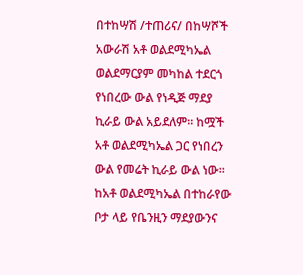በተከሣሽ /ተጠሪና/ በከሣሾች አውራሽ አቶ ወልደሚካኤል ወልደማርያም መካከል ተደርጎ የነበረው ውል የነዲጅ ማደያ ኪራይ ውል አይደለም። ከሟች አቶ ወልደሚካኤል ጋር የነበረን ውል የመሬት ኪራይ ውል ነው። ከአቶ ወልደሚካኤል በተከራየው ቦታ ላይ የቤንዚን ማደያውንና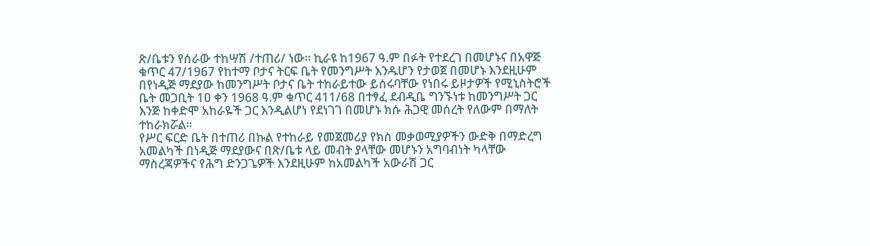ጽ/ቤቱን የሰራው ተከሣሽ /ተጠሪ/ ነው። ኪራዩ ከ1967 ዓ.ም በፉት የተደረገ በመሆኑና በአዋጅ ቁጥር 47/1967 የከተማ ቦታና ትርፍ ቤት የመንግሥት እንዱሆን የታወጀ በመሆኑ እንደዚሁም በየነዲጅ ማደያው ከመንግሥት ቦታና ቤት ተከራይተው ይሰሩባቸው የነበሩ ይዞታዎች የሚኒስትሮች ቤት መጋቢት 1ዐ ቀን 1968 ዓ.ም ቁጥር 411/68 በተፃፈ ደብዲቤ ግንኙነቱ ከመንግሥት ጋር እንጅ ከቀድሞ አከራዬች ጋር እንዲልሆነ የደነገገ በመሆኑ ክሱ ሕጋዊ መሰረት የለውም በማለት ተከራክሯል።
የሥር ፍርድ ቤት በተጠሪ በኩል የተከራይ የመጀመሪያ የክስ መቃወሚያዎችን ውድቅ በማድረግ አመልካች በነዲጅ ማደያውና በጽ/ቤቱ ላይ መብት ያላቸው መሆኑን አግባብነት ካላቸው ማስረጃዎችና የሕግ ድንጋጌዎች እንደዚሁም ከአመልካች አውራሽ ጋር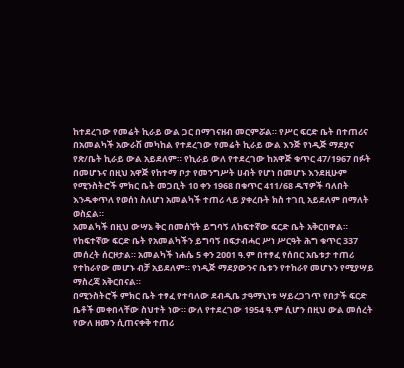ከተደረገው የመሬት ኪራይ ውል ጋር በማገናዘብ መርምሯል። የሥር ፍርድ ቤት በተጠሪና በአመልካች አውራሽ መካከል የተደረገው የመሬት ኪራይ ውል እንጅ የነዲጅ ማደያና የጽ/ቤት ኪራይ ውል አይደለም። የኪራይ ውለ የተደረገው ከአዋጅ ቁጥር 47/1967 በፉት በመሆኑና በዚህ አዋጅ የከተማ ቦታ የመንግሥት ሀብት የሆነ በመሆኑ እንደዚሁም የሚንስትሮች ምክር ቤት መጋቢት 1ዐ ቀን 1968 በቁጥር 411/68 ዱፕዎች ባለበት እንዱቀጥለ የወሰነ ስለሆነ አመልካች ተጠሪ ላይ ያቀረቡት ክስ ተገቢ አይደለም በማለት ወስኗል።
አመልካች በዚህ ውሣኔ ቅር በመሰኘት ይግባኝ ለከፍተኛው ፍርድ ቤት አቅርበዋል።
የከፍተኛው ፍርድ ቤት የአመልካችን ይግባኝ በፍታብሓር ሥነ ሥርዓት ሕግ ቁጥር 337 መሰረት ሰርዞታል። አመልካች ነሐሴ 5 ቀን 2ዐዐ1 ዓ.ም በተፃፈ የሰበር አቤቱታ ተጠሪ የተከራየው መሆኑ ብቻ አይደለም። የነዲጅ ማደያውንና ቤቱን የተከራየ መሆኑን የሚያሣይ ማስረጃ አቅርበናል።
በሚንስትሮች ምክር ቤት ተፃፈ የተባለው ደብዲቤ ታዓማኒነቱ ሣይረጋገጥ የበታች ፍርድ ቤቶች መቀበላቸው ስህተት ነው። ውለ የተደረገው 1954 ዓ.ም ሲሆን በዚህ ውል መሰረት የውለ ዘመን ሲጠናቀቅ ተጠሪ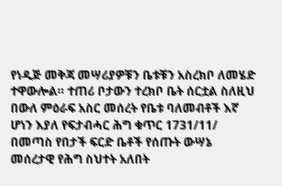የነዲጅ መቅጃ መሣሪያዎቹን ቤቱቹን አስረክቦ ለመሄድ ተዋውሎል። ተጠሪ ቦታውን ተረክቦ ቤት ሰርቷል ስለዚህ በውለ ምዕራፍ አስር መሰረት የቤቱ ባለመብቶች እኛ ሆነን እያለ የፍታብሓር ሕግ ቁጥር 1731/11/ በመጣስ የበታች ፍርድ ቤቶች የሰጡት ውሣኔ መሰረታዊ የሕግ ስህተት አለበት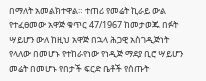በማለት አመልክተዋል። ተጠሪ የመሬት ኪራይ ውል የተፈፀመው አዋጅ ቁጥር 47/1967 ከመታወጁ በፉት ሣይሆን ውለ ከዚህ አዋጅ በኋላ ሕጋዊ አስገዲጅነት የላለው በመሆኑ የተከራየነው የነዲጅ ማደያ ቢሮ ሣይሆን መሬት በመሆኑ የበታች ፍርድ ቤቶች የሰጡት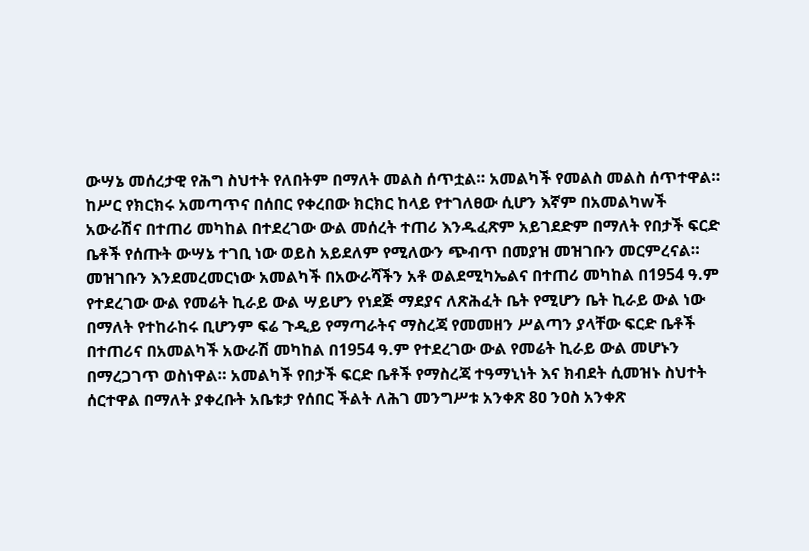ውሣኔ መሰረታዊ የሕግ ስህተት የለበትም በማለት መልስ ሰጥቷል። አመልካች የመልስ መልስ ሰጥተዋል።
ከሥር የክርክሩ አመጣጥና በሰበር የቀረበው ክርክር ከላይ የተገለፀው ሲሆን እኛም በአመልካwች አውራሽና በተጠሪ መካከል በተደረገው ውል መሰረት ተጠሪ እንዱፈጽም አይገደድም በማለት የበታች ፍርድ ቤቶች የሰጡት ውሣኔ ተገቢ ነው ወይስ አይደለም የሚለውን ጭብጥ በመያዝ መዝገቡን መርምረናል። መዝገቡን እንደመረመርነው አመልካች በአውራሻችን አቶ ወልደሚካኤልና በተጠሪ መካከል በ1954 ዓ.ም የተደረገው ውል የመሬት ኪራይ ውል ሣይሆን የነደጅ ማደያና ለጽሕፈት ቤት የሚሆን ቤት ኪራይ ውል ነው በማለት የተከራከሩ ቢሆንም ፍሬ ጉዲይ የማጣራትና ማስረጃ የመመዘን ሥልጣን ያላቸው ፍርድ ቤቶች በተጠሪና በአመልካች አውራሽ መካከል በ1954 ዓ.ም የተደረገው ውል የመሬት ኪራይ ውል መሆኑን በማረጋገጥ ወስነዋል። አመልካች የበታች ፍርድ ቤቶች የማስረጃ ተዓማኒነት እና ክብደት ሲመዝኑ ስህተት ሰርተዋል በማለት ያቀረቡት አቤቱታ የሰበር ችልት ለሕገ መንግሥቱ አንቀጽ 8ዐ ንዐስ አንቀጽ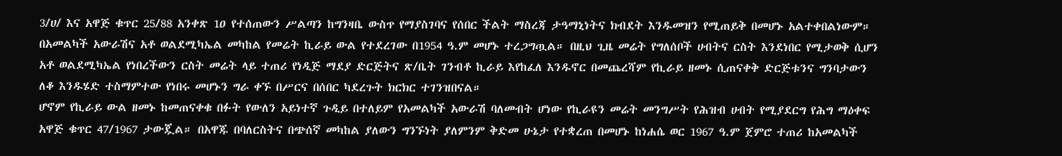3/ሀ/ እና አዋጅ ቁጥር 25/88 አንቀጽ 1ዐ የተሰጠውን ሥልጣን ከግንዛቤ ውስጥ የማያስገባና የሰበር ችልት ማስረጃ ታዓማኒነትና ክብደት እንዱመዝን የሚጠይቅ በመሆኑ አልተቀበልነውም።
በአመልካች አውራሽና አቶ ወልደሚካኤል መካከል የመሬት ኪራይ ውል የተደረገው በ1954 ዓ.ም መሆኑ ተረጋግጧል። በዚህ ጊዜ መሬት የግለሰቦች ሀብትና ርስት እንደነበር የሚታወቅ ሲሆን አቶ ወልደሚካኤል የነበረችውን ርስት መሬት ላይ ተጠሪ የነዲጅ ማደያ ድርጅትና ጽ/ቤት ገንብቶ ኪራይ እየከፈለ እንዱኖር በመጨረሻም የኪራይ ዘመኑ ሲጠናቀቅ ድርጅቱንና ግንባታውን ለቆ እንዱሄድ ተስማምተው የነበሩ መሆኑን ግራ ቀኙ በሥርና በሰበር ካደረጉት ክርክር ተገንዝበናል።
ሆኖም የኪራይ ውል ዘመኑ ከመጠናቀቁ በፉት የውለን አይነተኛ ጉዲይ በተለይም የአመልካች አውራሽ ባለመብት ሆነው የኪራዩን መሬት መንግሥት የሕዝብ ሀብት የሚያደርግ የሕግ ማዕቀፍ አዋጅ ቁጥር 47/1967 ታውጇል። በአዋጁ በባለርስትና በጭሰኛ መካከል ያለውን ግንኙነት ያለምንም ቅድመ ሁኔታ የተቋረጠ በመሆኑ ከነሐሴ ወር 1967 ዓ.ም ጀምሮ ተጠሪ ከአመልካች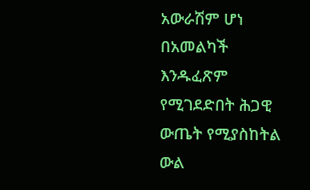አውራሽም ሆነ በአመልካች እንዱፈጽም የሚገደድበት ሕጋዊ ውጤት የሚያስከትል ውል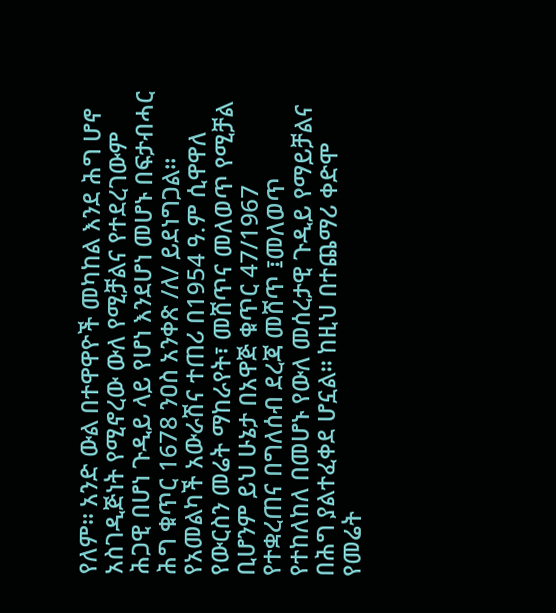የለም። አንድ ውል በተዋዋዮች መካከል እንደ ሕግ ሆኖ አስገዲጅነት የሚኖረው ውለ የሚቻልና የተደረገውም ሕጋዊ በሆነ ጉዲይ ላይ የሆነ እንደሆነ መሆኑ በፍታብሓር ሕግ ቁጥር 1678 ንዐስ አንቀጽ /ለ/ ይደነግጋል። የአመልካች አውራሽና ተጠሪ በ1954 ዓ.ም ሲዋዋለ የውርስን መሬት ማከራየት፣ መሸጥና መለወጥ የሚቻል ቢሆንም ይህ ሁኔታ በአዋጅ ቁጥር 47/1967 የተቋረጠና በግለሰብ ደረጃ መሸጥ ፤መለወጥ የተከለከለ በመሆኑ የውለ መሰረታዊ ጉዲይ የማይቻልና በሕግ ያልተፈቀደ ሆኗል። ከዚህ በተጨማሪ ቀድሞ የመሬት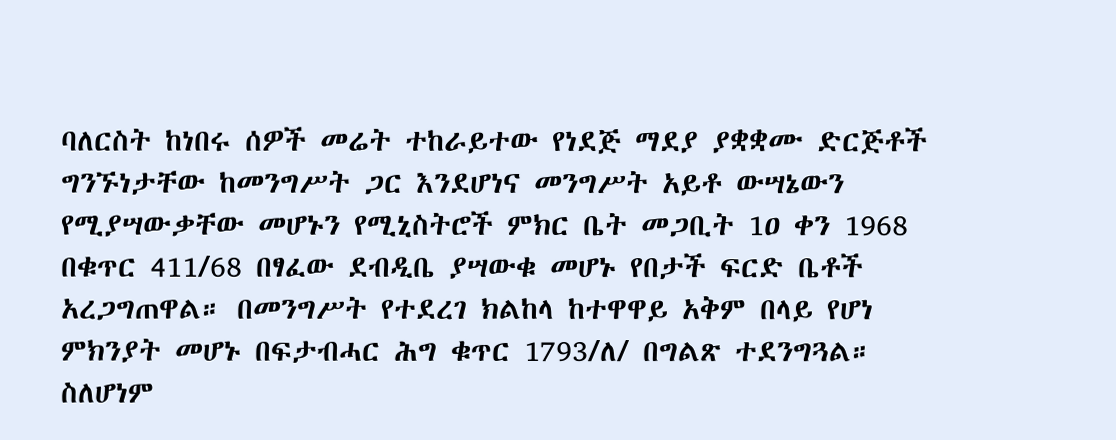ባለርስት ከነበሩ ሰዎች መሬት ተከራይተው የነደጅ ማደያ ያቋቋሙ ድርጅቶች ግንኙነታቸው ከመንግሥት ጋር እንደሆነና መንግሥት አይቶ ውሣኔውን የሚያሣውቃቸው መሆኑን የሚኒስትሮች ምክር ቤት መጋቢት 1ዐ ቀን 1968 በቁጥር 411/68 በፃፈው ደብዲቤ ያሣውቁ መሆኑ የበታች ፍርድ ቤቶች አረጋግጠዋል። በመንግሥት የተደረገ ክልከላ ከተዋዋይ አቅም በላይ የሆነ ምክንያት መሆኑ በፍታብሓር ሕግ ቁጥር 1793/ለ/ በግልጽ ተደንግጓል።
ስለሆነም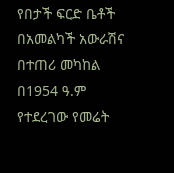የበታች ፍርድ ቤቶች በአመልካች አውራሽና በተጠሪ መካከል በ1954 ዓ.ም የተደረገው የመሬት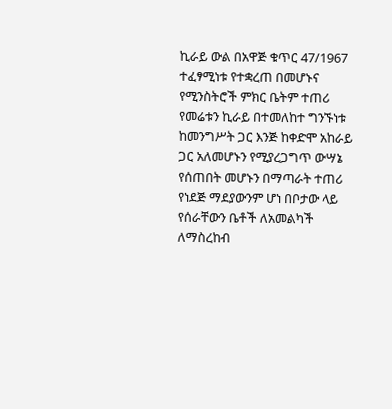ኪራይ ውል በአዋጅ ቁጥር 47/1967 ተፈፃሚነቱ የተቋረጠ በመሆኑና የሚንስትሮች ምክር ቤትም ተጠሪ የመሬቱን ኪራይ በተመለከተ ግንኙነቱ ከመንግሥት ጋር እንጅ ከቀድሞ አከራይ ጋር አለመሆኑን የሚያረጋግጥ ውሣኔ የሰጠበት መሆኑን በማጣራት ተጠሪ የነደጅ ማደያውንም ሆነ በቦታው ላይ የሰራቸውን ቤቶች ለአመልካች ለማስረከብ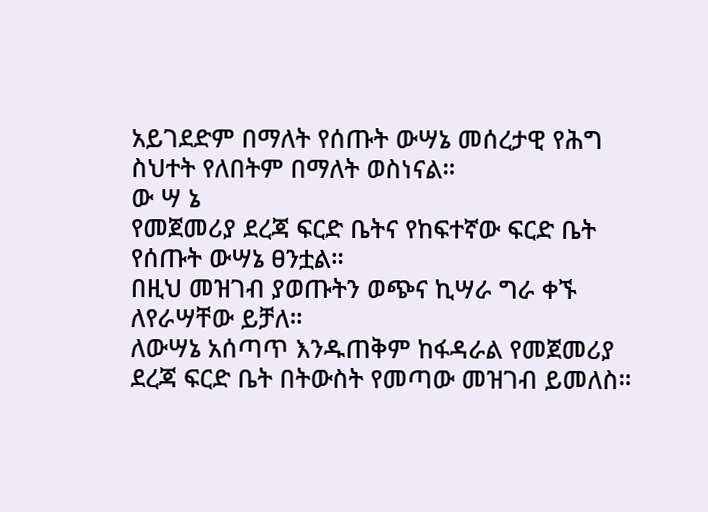አይገደድም በማለት የሰጡት ውሣኔ መሰረታዊ የሕግ ስህተት የለበትም በማለት ወስነናል።
ው ሣ ኔ
የመጀመሪያ ደረጃ ፍርድ ቤትና የከፍተኛው ፍርድ ቤት የሰጡት ውሣኔ ፀንቷል።
በዚህ መዝገብ ያወጡትን ወጭና ኪሣራ ግራ ቀኙ ለየራሣቸው ይቻለ።
ለውሣኔ አሰጣጥ እንዱጠቅም ከፋዳራል የመጀመሪያ ደረጃ ፍርድ ቤት በትውስት የመጣው መዝገብ ይመለስ።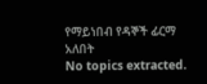የማይነበብ የዳኞች ፊርማ አለበት
No topics extracted.